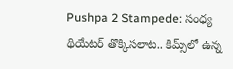Pushpa 2 Stampede: సంధ్య థియేటర్ తొక్కిసలాట.. కిమ్స్‌లో ఉన్న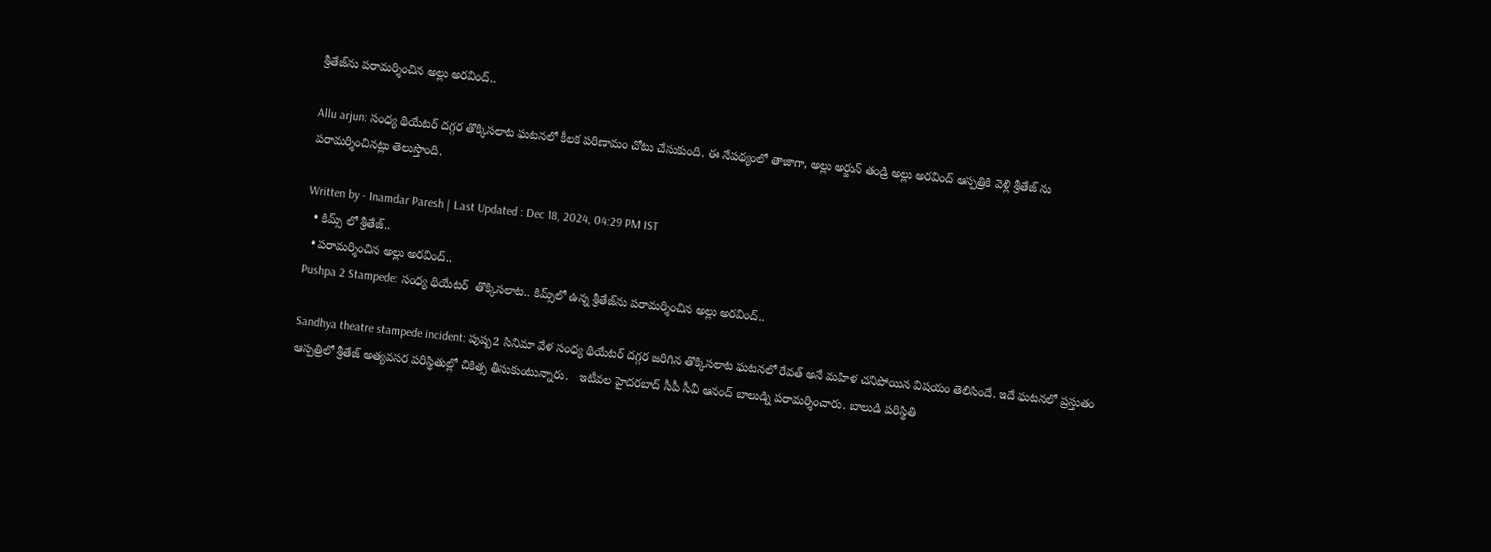శ్రీతేజ్‌ను పరామర్శించిన అల్లు అరవింద్..

Allu arjun: సంధ్య థియేటర్ దగ్గర తొక్కిసలాట ఘటనలో కీలక పరిణామం చోటు చేసుకుంది. ఈ నేపథ్యంలో తాజాగా, అల్లు అర్జున్ తండ్రి అల్లు అరవింద్ ఆస్పత్రికి వెళ్లి శ్రీతేజ్ ను పరామర్శించినట్లు తెలుస్తొంది.

Written by - Inamdar Paresh | Last Updated : Dec 18, 2024, 04:29 PM IST
  • కిమ్స్ లో శ్రీతేజ్..
  • పరామర్శించిన అల్లు అరవింద్..
Pushpa 2 Stampede: సంధ్య థియేటర్  తొక్కిసలాట.. కిమ్స్‌లో ఉన్న శ్రీతేజ్‌ను పరామర్శించిన అల్లు అరవింద్..

Sandhya theatre stampede incident: పుష్ప2 సినిమా వేళ సంధ్య థియేటర్ దగ్గర జరిగిన తొక్కిసలాట ఘటనలో రేవత్ అనే మహిళ చనిపోయిన విషయం తెలిసిందే. ఇదే ఘటనలో ప్రస్తుతం ఆస్పత్రిలో శ్రీతేజ్ అత్యవసర పరిస్థితుల్లో చికిత్స తీసుకుంటున్నారు.   ఇటీవల హైదరబాద్ సీపీ సీవీ ఆనంద్ బాలుడ్ని పరామర్శించారు. బాలుడి పరిస్థితి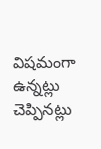విషమంగా ఉన్నట్లు చెప్పినట్లు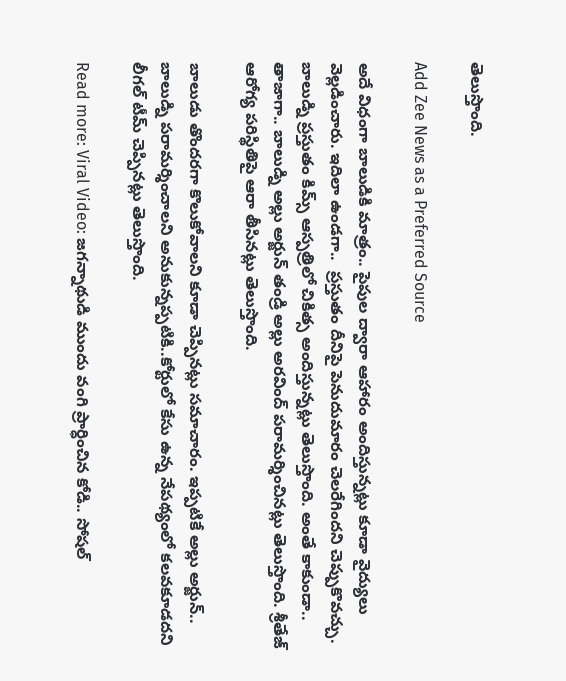తెలుస్తొంది.

Add Zee News as a Preferred Source

అదే విధంగా బాలుడికి మాత్రం.. పైపుల ద్వారా ఆహారం అందిస్తున్నట్లు కూడా వైద్యులు వెల్లడించారు. ఇదిలా ఉండగా..  ప్రస్తుతం దీనిపై పెనుదుమారం చెలరేగిందని చెప్పుకొవచ్చు. బాలుడ్ని ప్రస్తుతం కిమ్స్ ఆస్పత్రిలో చికిత్స అందిస్తున్నట్లు తెలుస్తొంది. అంతే కాకుండా.. తాజాగా.. బాలుడ్ని అల్లు అర్జున్ తండ్రి అల్లు అరవింద్ పరామర్శించినట్లు తెలుస్తొంది. శ్రీతేజ్ ఆరోగ్య పరిస్థితిపై ఆరా తీసినట్లు తెలుస్తొంది.

బాలుడు తొందరగా కొలుకోవాలని కూడా చెప్పినట్లు సమాచారం. ఇప్పటికే అల్లు అర్జున్.. బాలుడ్ని పరామర్శించాలని అనుకున్నప్పటికి..కోర్టులో కేసు ఉన్న నేపథ్యంలో కలవకూడదని లీగల్ టీమ్ చెప్పినట్లు తెలుస్తొంది.

Read more: Viral Video: జగన్నాథుడి ముందు వంగి ప్రార్ధించిన కోడి.. సోషల్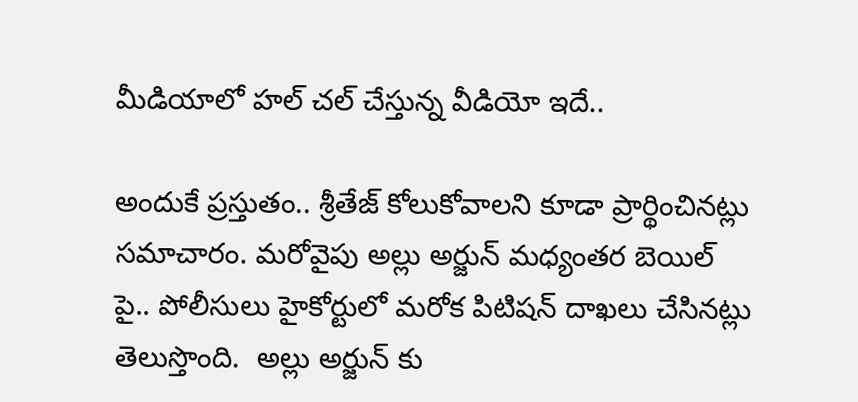మీడియాలో హల్ చల్ చేస్తున్న వీడియో ఇదే..

అందుకే ప్రస్తుతం.. శ్రీతేజ్ కోలుకోవాలని కూడా ప్రార్థించినట్లు సమాచారం. మరోవైపు అల్లు అర్జున్ మధ్యంతర బెయిల్ పై.. పోలీసులు హైకోర్టులో మరోక పిటిషన్ దాఖలు చేసినట్లు తెలుస్తొంది.  అల్లు అర్జున్ కు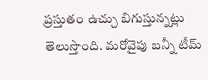ప్రస్తుతం ఉచ్చు బిగుస్తున్నట్లు తెలుస్తొంది. మరోవైపు బన్నీ టీమ్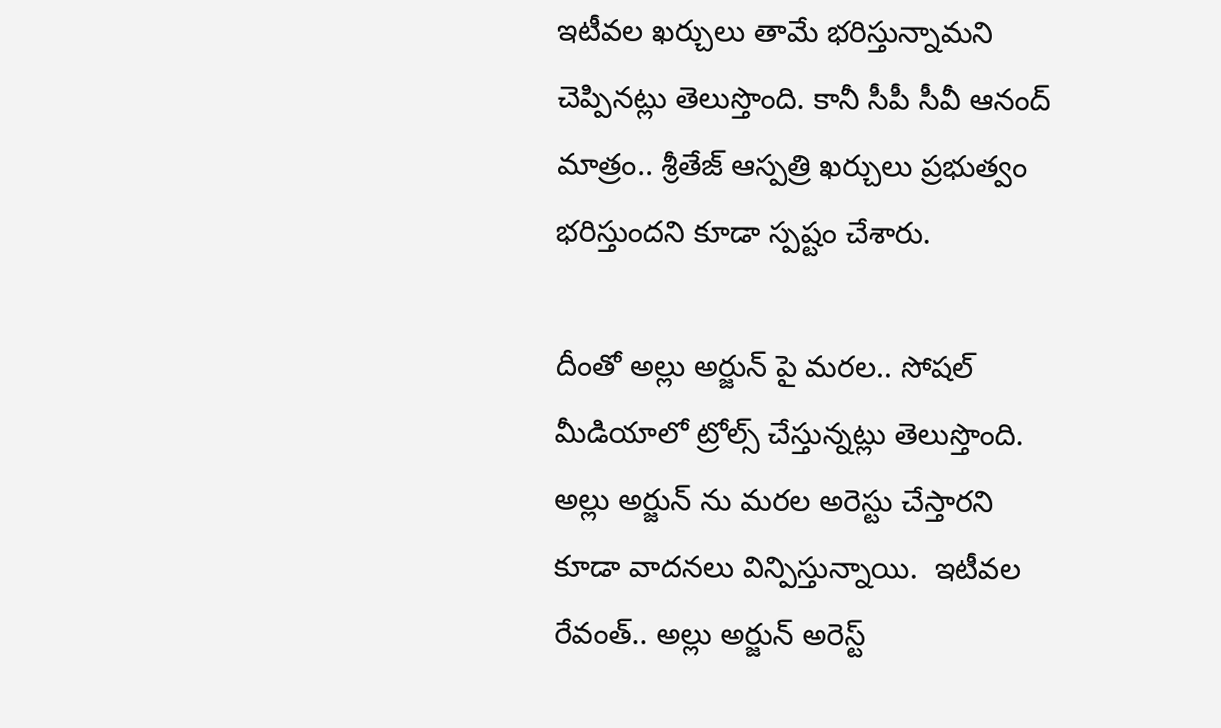ఇటీవల ఖర్చులు తామే భరిస్తున్నామని చెప్పినట్లు తెలుస్తొంది. కానీ సీపీ సీవీ ఆనంద్ మాత్రం.. శ్రీతేజ్ ఆస్పత్రి ఖర్చులు ప్రభుత్వం భరిస్తుందని కూడా స్పష్టం చేశారు.

దీంతో అల్లు అర్జున్ పై మరల.. సోషల్ మీడియాలో ట్రోల్స్ చేస్తున్నట్లు తెలుస్తొంది. అల్లు అర్జున్ ను మరల అరెస్టు చేస్తారని కూడా వాదనలు విన్పిస్తున్నాయి.  ఇటీవల రేవంత్.. అల్లు అర్జున్ అరెస్ట్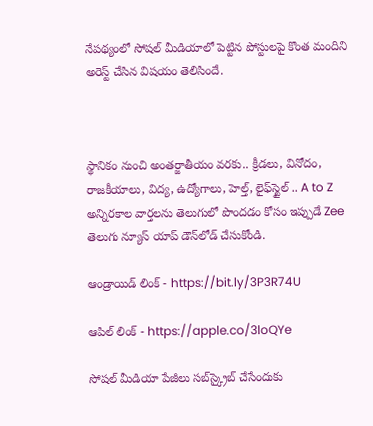నేపథ్యంలో సోషల్ మీడియాలో పెట్టిన పోస్టులపై కొంత మందిని అరెస్ట్ చేసిన విషయం తెలిసిందే.



స్థానికం నుంచి అంతర్జాతీయం వరకు.. క్రీడలు, వినోదం, రాజకీయాలు, విద్య, ఉద్యోగాలు, హెల్త్, లైఫ్‌స్టైల్ .. A to Z అన్నిరకాల వార్తలను తెలుగులో పొందడం కోసం ఇప్పుడే Zee తెలుగు న్యూస్ యాప్ డౌన్‌లోడ్ చేసుకోండి.

ఆండ్రాయిడ్ లింక్ - https://bit.ly/3P3R74U

ఆపిల్ లింక్ - https://apple.co/3loQYe

సోషల్ మీడియా పేజీలు సబ్‌స్క్రైబ్ చేసేందుకు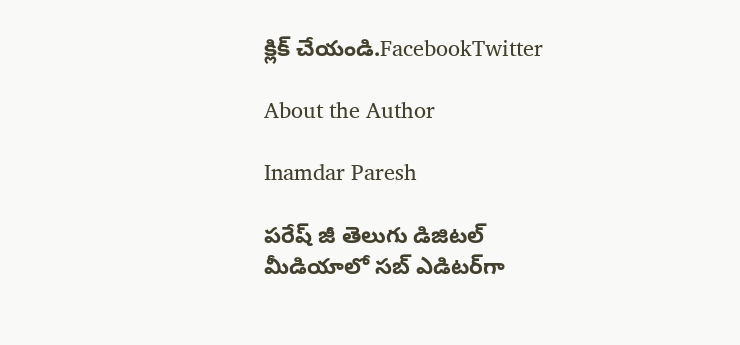క్లిక్ చేయండి.FacebookTwitter

About the Author

Inamdar Paresh

పరేష్ జీ తెలుగు డిజిటల్ మీడియాలో సబ్ ఎడిటర్‌గా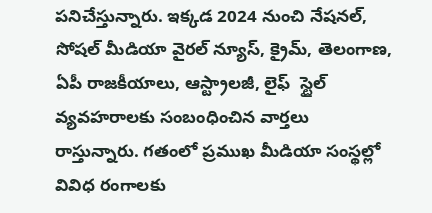పనిచేస్తున్నారు. ఇక్కడ 2024 నుంచి నేషనల్, సోషల్ మీడియా వైరల్ న్యూస్, క్రైమ్, తెలంగాణ, ఏపీ రాజకీయాలు, ఆస్ట్రాలజీ, లైఫ్  స్టైల్  వ్యవహరాలకు సంబంధించిన వార్తలు రాస్తున్నారు. గతంలో ప్రముఖ మీడియా సంస్థల్లో వివిధ రంగాలకు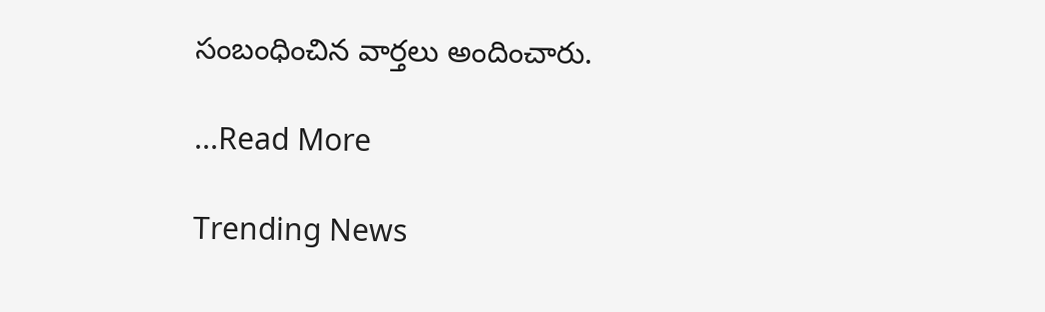సంబంధించిన వార్తలు అందించారు.

...Read More

Trending News